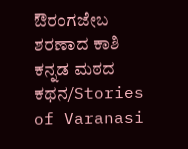ಔರಂಗಜೇಬ ಶರಣಾದ ಕಾಶಿ ಕನ್ನಡ ಮಠದ ಕಥನ/Stories of Varanasi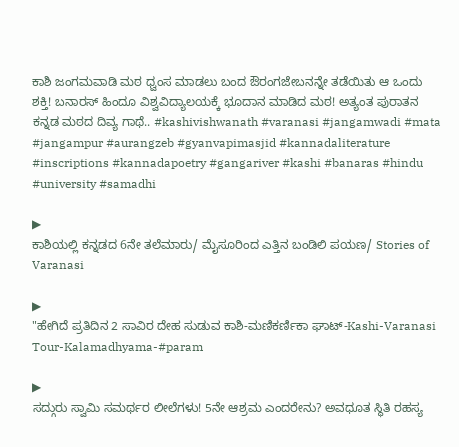ಕಾಶಿ ಜಂಗಮವಾಡಿ ಮಠ ಧ್ವಂಸ ಮಾಡಲು ಬಂದ ಔರಂಗಜೇಬನನ್ನೇ ತಡೆಯಿತು ಆ ಒಂದು ಶಕ್ತಿ! ಬನಾರಸ್ ಹಿಂದೂ ವಿಶ್ವವಿದ್ಯಾಲಯಕ್ಕೆ ಭೂದಾನ ಮಾಡಿದ ಮಠ! ಅತ್ಯಂತ ಪುರಾತನ ಕನ್ನಡ ಮಠದ ದಿವ್ಯ ಗಾಥೆ.. #kashivishwanath #varanasi #jangamwadi #mata #jangampur #aurangzeb #gyanvapimasjid #kannadaliterature #inscriptions #kannadapoetry #gangariver #kashi #banaras #hindu #university #samadhi

▶
ಕಾಶಿಯಲ್ಲಿ ಕನ್ನಡದ 6ನೇ ತಲೆಮಾರು/ ಮೈಸೂರಿಂದ ಎತ್ತಿನ ಬಂಡಿಲಿ ಪಯಣ/ Stories of Varanasi

▶
"ಹೇಗಿದೆ ಪ್ರತಿದಿನ 2 ಸಾವಿರ ದೇಹ ಸುಡುವ ಕಾಶಿ-ಮಣಿಕರ್ಣಿಕಾ ಘಾಟ್-Kashi-Varanasi Tour-Kalamadhyama-#param

▶
ಸದ್ಗುರು ಸ್ವಾಮಿ ಸಮರ್ಥರ ಲೀಲೆಗಳು! 5ನೇ ಆಶ್ರಮ ಎಂದರೇನು? ಅವಧೂತ ಸ್ಥಿತಿ ರಹಸ್ಯ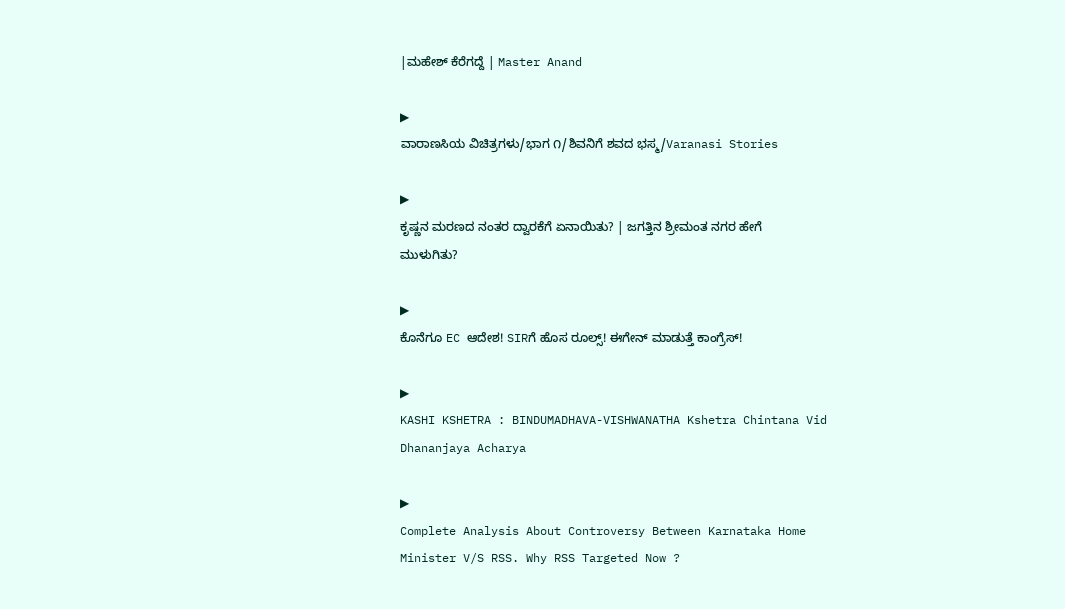|ಮಹೇಶ್ ಕೆರೆಗದ್ದೆ | Master Anand

▶
ವಾರಾಣಸಿಯ ವಿಚಿತ್ರಗಳು/ಭಾಗ ೧/ಶಿವನಿಗೆ ಶವದ ಭಸ್ಮ/Varanasi Stories

▶
ಕೃಷ್ಣನ ಮರಣದ ನಂತರ ದ್ವಾರಕೆಗೆ ಏನಾಯಿತು? | ಜಗತ್ತಿನ ಶ್ರೀಮಂತ ನಗರ ಹೇಗೆ ಮುಳುಗಿತು?

▶
ಕೊನೆಗೂ EC ಆದೇಶ! SIRಗೆ ಹೊಸ ರೂಲ್ಸ್! ಈಗೇನ್ ಮಾಡುತ್ತೆ ಕಾಂಗ್ರೆಸ್!

▶
KASHI KSHETRA : BINDUMADHAVA-VISHWANATHA Kshetra Chintana Vid Dhananjaya Acharya

▶
Complete Analysis About Controversy Between Karnataka Home Minister V/S RSS. Why RSS Targeted Now ?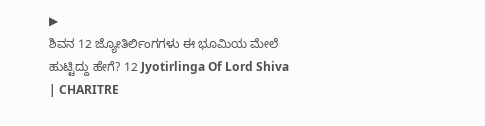▶
ಶಿವನ 12 ಜ್ಯೋತಿರ್ಲಿಂಗಗಳು ಈ ಭೂಮಿಯ ಮೇಲೆ ಹುಟ್ಟಿದ್ದು ಹೇಗೆ? 12 Jyotirlinga Of Lord Shiva | CHARITRE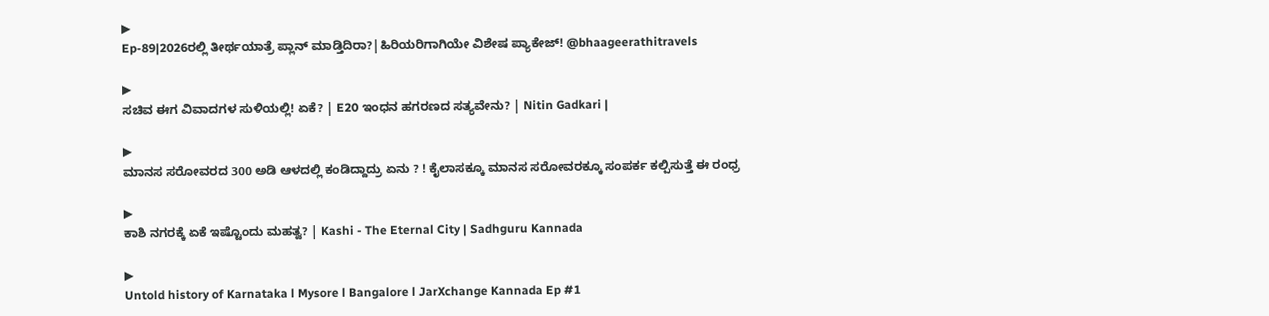▶
Ep-89|2026ರಲ್ಲಿ ತೀರ್ಥಯಾತ್ರೆ ಪ್ಲಾನ್ ಮಾಡ್ತಿದಿರಾ?|ಹಿರಿಯರಿಗಾಗಿಯೇ ವಿಶೇಷ ಪ್ಯಾಕೇಜ್! @bhaageerathitravels

▶
ಸಚಿವ ಈಗ ವಿವಾದಗಳ ಸುಳಿಯಲ್ಲಿ! ಏಕೆ? | E20 ಇಂಧನ ಹಗರಣದ ಸತ್ಯವೇನು? | Nitin Gadkari |

▶
ಮಾನಸ ಸರೋವರದ 300 ಅಡಿ ಆಳದಲ್ಲಿ ಕಂಡಿದ್ದಾದ್ರು ಏನು ? ! ಕೈಲಾಸಕ್ಕೂ ಮಾನಸ ಸರೋವರಕ್ಕೂ ಸಂಪರ್ಕ ಕಲ್ಪಿಸುತ್ತೆ ಈ ರಂಧ್ರ

▶
ಕಾಶಿ ನಗರಕ್ಕೆ ಏಕೆ ಇಷ್ಟೊಂದು ಮಹತ್ವ? | Kashi - The Eternal City | Sadhguru Kannada

▶
Untold history of Karnataka l Mysore l Bangalore l JarXchange Kannada Ep #1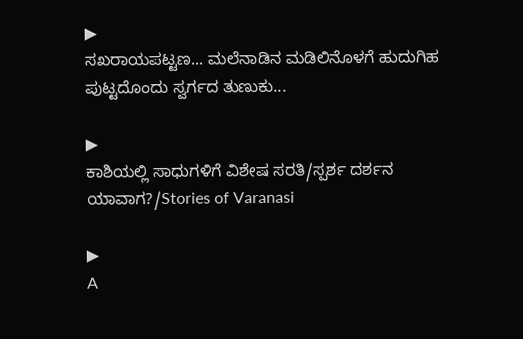▶
ಸಖರಾಯಪಟ್ಟಣ... ಮಲೆನಾಡಿನ ಮಡಿಲಿನೊಳಗೆ ಹುದುಗಿಹ ಪುಟ್ಟದೊಂದು ಸ್ವರ್ಗದ ತುಣುಕು...

▶
ಕಾಶಿಯಲ್ಲಿ ಸಾಧುಗಳಿಗೆ ವಿಶೇಷ ಸರತಿ/ಸ್ಪರ್ಶ ದರ್ಶನ ಯಾವಾಗ?/Stories of Varanasi

▶
A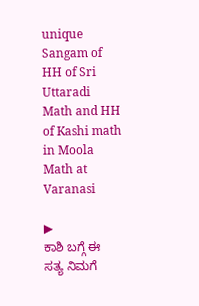unique Sangam of HH of Sri Uttaradi Math and HH of Kashi math in Moola Math at Varanasi

▶
ಕಾಶಿ ಬಗ್ಗೆ ಈ ಸತ್ಯ ನಿಮಗೆ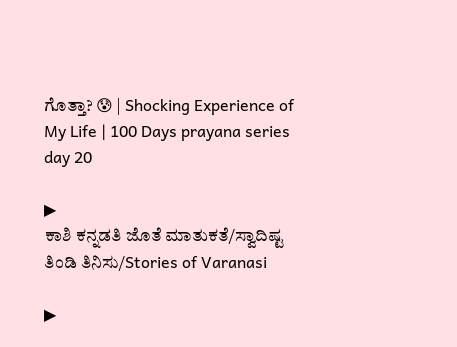ಗೊತ್ತಾ? 😰 | Shocking Experience of My Life | 100 Days prayana series day 20

▶
ಕಾಶಿ ಕನ್ನಡತಿ ಜೊತೆ ಮಾತುಕತೆ/ಸ್ವಾದಿಷ್ಟ ತಿಂಡಿ ತಿನಿಸು/Stories of Varanasi

▶